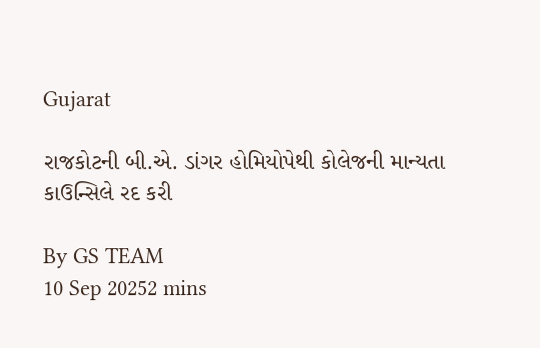Gujarat

રાજકોટની બી.એ. ડાંગર હોમિયોપેથી કોલેજની માન્યતા કાઉન્સિલે રદ કરી

By GS TEAM
10 Sep 20252 mins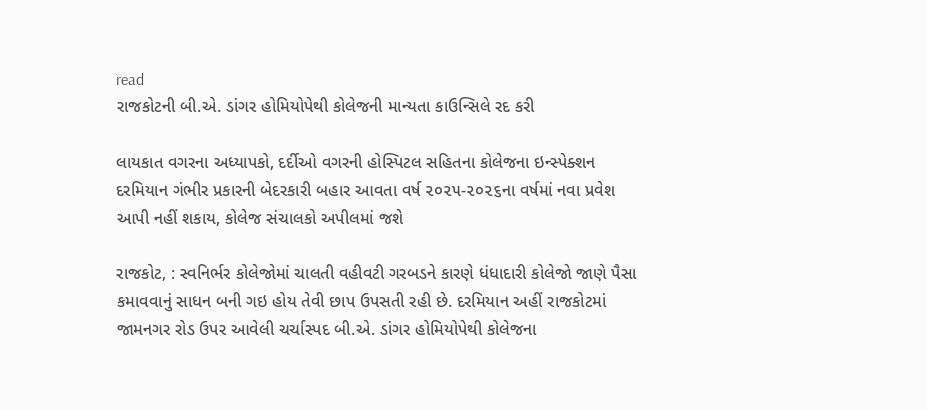read
રાજકોટની બી.એ. ડાંગર હોમિયોપેથી કોલેજની માન્યતા કાઉન્સિલે રદ કરી

લાયકાત વગરના અધ્યાપકો, દર્દીઓ વગરની હોસ્પિટલ સહિતના કોલેજના ઇન્સ્પેક્શન દરમિયાન ગંભીર પ્રકારની બેદરકારી બહાર આવતા વર્ષ ૨૦૨૫-૨૦૨૬ના વર્ષમાં નવા પ્રવેશ આપી નહીં શકાય, કોલેજ સંચાલકો અપીલમાં જશે

રાજકોટ, : સ્વનિર્ભર કોલેજોમાં ચાલતી વહીવટી ગરબડને કારણે ધંધાદારી કોલેજો જાણે પૈસા કમાવવાનું સાધન બની ગઇ હોય તેવી છાપ ઉપસતી રહી છે. દરમિયાન અહીં રાજકોટમાં જામનગર રોડ ઉપર આવેલી ચર્ચાસ્પદ બી.એ. ડાંગર હોમિયોપેથી કોલેજના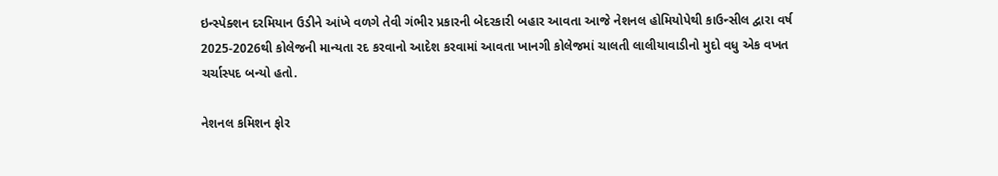ઇન્સ્પેક્શન દરમિયાન ઉડીને આંખે વળગે તેવી ગંભીર પ્રકારની બેદરકારી બહાર આવતા આજે નેશનલ હોમિયોપેથી કાઉન્સીલ દ્વારા વર્ષ 2025-2026થી કોલેજની માન્યતા રદ કરવાનો આદેશ કરવામાં આવતા ખાનગી કોલેજમાં ચાલતી લાલીયાવાડીનો મુદો વધુ એક વખત ચર્ચાસ્પદ બન્યો હતો.

નેશનલ કમિશન ફોર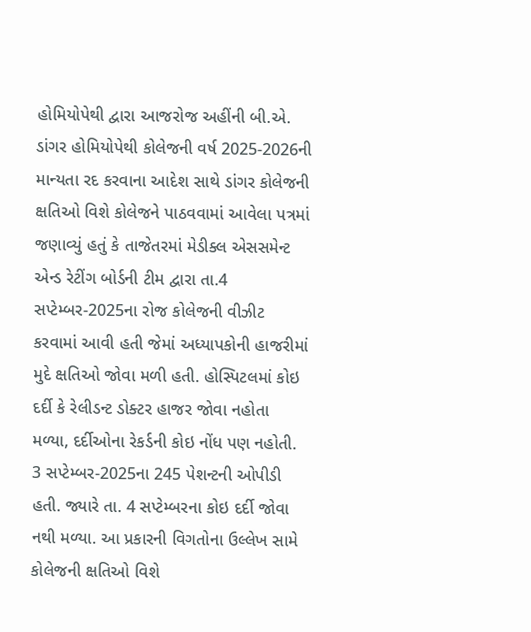હોમિયોપેથી દ્વારા આજરોજ અહીંની બી.એ. ડાંગર હોમિયોપેથી કોલેજની વર્ષ 2025-2026ની માન્યતા રદ કરવાના આદેશ સાથે ડાંગર કોલેજની ક્ષતિઓ વિશે કોલેજને પાઠવવામાં આવેલા પત્રમાં જણાવ્યું હતું કે તાજેતરમાં મેડીક્લ એસસમેન્ટ એન્ડ રેટીંગ બોર્ડની ટીમ દ્વારા તા.4 સપ્ટેમ્બર-2025ના રોજ કોલેજની વીઝીટ કરવામાં આવી હતી જેમાં અધ્યાપકોની હાજરીમાં મુદે ક્ષતિઓ જોવા મળી હતી. હોસ્પિટલમાં કોઇ દર્દી કે રેલીડન્ટ ડોક્ટર હાજર જોવા નહોતા મળ્યા, દર્દીઓના રેકર્ડની કોઇ નોંધ પણ નહોતી. 3 સપ્ટેમ્બર-2025ના 245 પેશન્ટની ઓપીડી હતી. જ્યારે તા. 4 સપ્ટેમ્બરના કોઇ દર્દી જોવા નથી મળ્યા. આ પ્રકારની વિગતોના ઉલ્લેખ સામે કોલેજની ક્ષતિઓ વિશે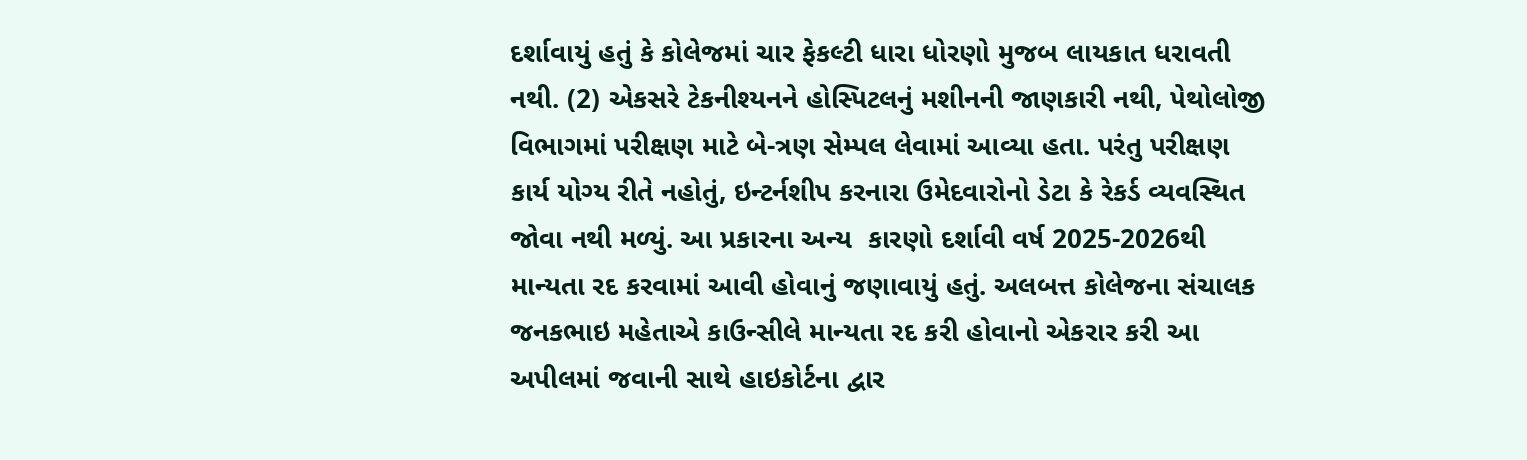દર્શાવાયું હતું કે કોલેજમાં ચાર ફેકલ્ટી ધારા ધોરણો મુજબ લાયકાત ધરાવતી નથી. (2) એકસરે ટેકનીશ્યનને હોસ્પિટલનું મશીનની જાણકારી નથી, પેથોલોજી વિભાગમાં પરીક્ષણ માટે બે-ત્રણ સેમ્પલ લેવામાં આવ્યા હતા. પરંતુ પરીક્ષણ કાર્ય યોગ્ય રીતે નહોતું, ઇન્ટર્નશીપ કરનારા ઉમેદવારોનો ડેટા કે રેકર્ડ વ્યવસ્થિત જોવા નથી મળ્યું. આ પ્રકારના અન્ય  કારણો દર્શાવી વર્ષ 2025-2026થી માન્યતા રદ કરવામાં આવી હોવાનું જણાવાયું હતું. અલબત્ત કોલેજના સંચાલક જનકભાઇ મહેતાએ કાઉન્સીલે માન્યતા રદ કરી હોવાનો એકરાર કરી આ અપીલમાં જવાની સાથે હાઇકોર્ટના દ્વાર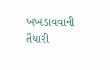ખખડાવવાની તૈયારી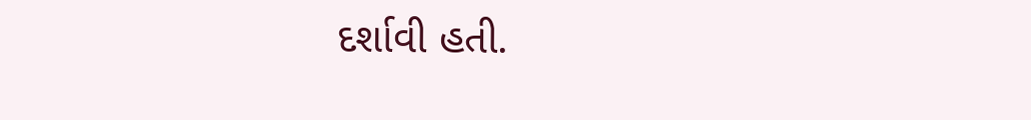દર્શાવી હતી.